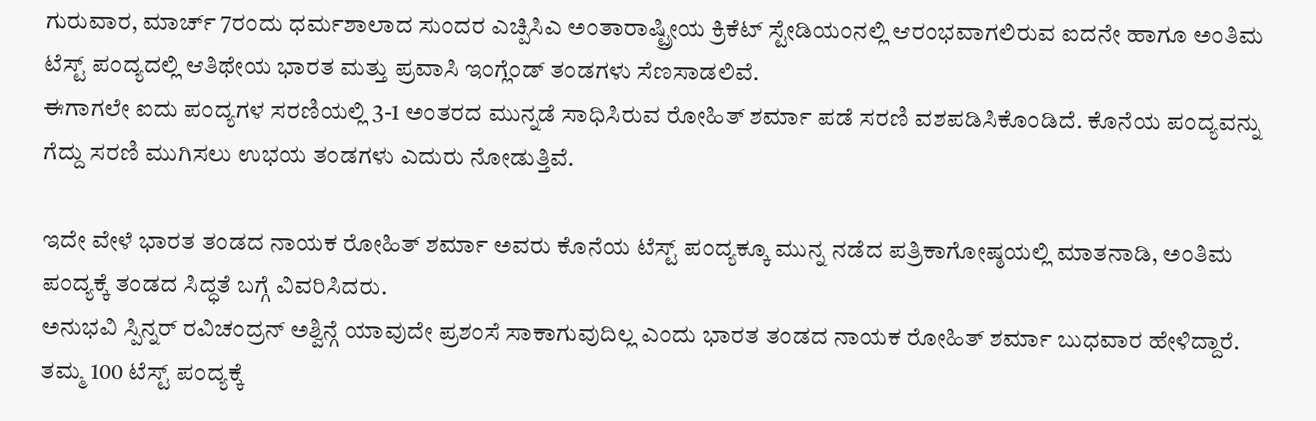ಗುರುವಾರ, ಮಾರ್ಚ್ 7ರಂದು ಧರ್ಮಶಾಲಾದ ಸುಂದರ ಎಚ್ಪಿಸಿಎ ಅಂತಾರಾಷ್ಟ್ರೀಯ ಕ್ರಿಕೆಟ್ ಸ್ಟೇಡಿಯಂನಲ್ಲಿ ಆರಂಭವಾಗಲಿರುವ ಐದನೇ ಹಾಗೂ ಅಂತಿಮ ಟೆಸ್ಟ್ ಪಂದ್ಯದಲ್ಲಿ ಆತಿಥೇಯ ಭಾರತ ಮತ್ತು ಪ್ರವಾಸಿ ಇಂಗ್ಲೆಂಡ್ ತಂಡಗಳು ಸೆಣಸಾಡಲಿವೆ.
ಈಗಾಗಲೇ ಐದು ಪಂದ್ಯಗಳ ಸರಣಿಯಲ್ಲಿ 3-1 ಅಂತರದ ಮುನ್ನಡೆ ಸಾಧಿಸಿರುವ ರೋಹಿತ್ ಶರ್ಮಾ ಪಡೆ ಸರಣಿ ವಶಪಡಿಸಿಕೊಂಡಿದೆ. ಕೊನೆಯ ಪಂದ್ಯವನ್ನು ಗೆದ್ದು ಸರಣಿ ಮುಗಿಸಲು ಉಭಯ ತಂಡಗಳು ಎದುರು ನೋಡುತ್ತಿವೆ.

ಇದೇ ವೇಳೆ ಭಾರತ ತಂಡದ ನಾಯಕ ರೋಹಿತ್ ಶರ್ಮಾ ಅವರು ಕೊನೆಯ ಟೆಸ್ಟ್ ಪಂದ್ಯಕ್ಕೂ ಮುನ್ನ ನಡೆದ ಪತ್ರಿಕಾಗೋಷ್ಠಯಲ್ಲಿ ಮಾತನಾಡಿ, ಅಂತಿಮ ಪಂದ್ಯಕ್ಕೆ ತಂಡದ ಸಿದ್ಧತೆ ಬಗ್ಗೆ ವಿವರಿಸಿದರು.
ಅನುಭವಿ ಸ್ಪಿನ್ನರ್ ರವಿಚಂದ್ರನ್ ಅಶ್ವಿನ್ಗೆ ಯಾವುದೇ ಪ್ರಶಂಸೆ ಸಾಕಾಗುವುದಿಲ್ಲ ಎಂದು ಭಾರತ ತಂಡದ ನಾಯಕ ರೋಹಿತ್ ಶರ್ಮಾ ಬುಧವಾರ ಹೇಳಿದ್ದಾರೆ. ತಮ್ಮ 100 ಟೆಸ್ಟ್ ಪಂದ್ಯಕ್ಕೆ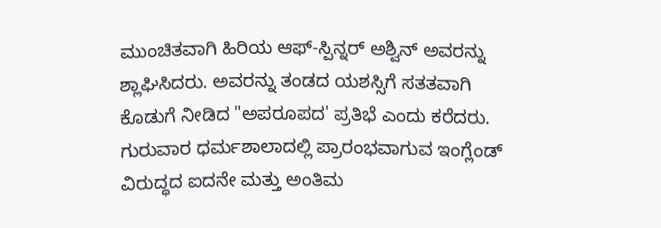ಮುಂಚಿತವಾಗಿ ಹಿರಿಯ ಆಫ್-ಸ್ಪಿನ್ನರ್ ಅಶ್ವಿನ್ ಅವರನ್ನು ಶ್ಲಾಘಿಸಿದರು. ಅವರನ್ನು ತಂಡದ ಯಶಸ್ಸಿಗೆ ಸತತವಾಗಿ ಕೊಡುಗೆ ನೀಡಿದ "ಅಪರೂಪದ' ಪ್ರತಿಭೆ ಎಂದು ಕರೆದರು.
ಗುರುವಾರ ಧರ್ಮಶಾಲಾದಲ್ಲಿ ಪ್ರಾರಂಭವಾಗುವ ಇಂಗ್ಲೆಂಡ್ ವಿರುದ್ಧದ ಐದನೇ ಮತ್ತು ಅಂತಿಮ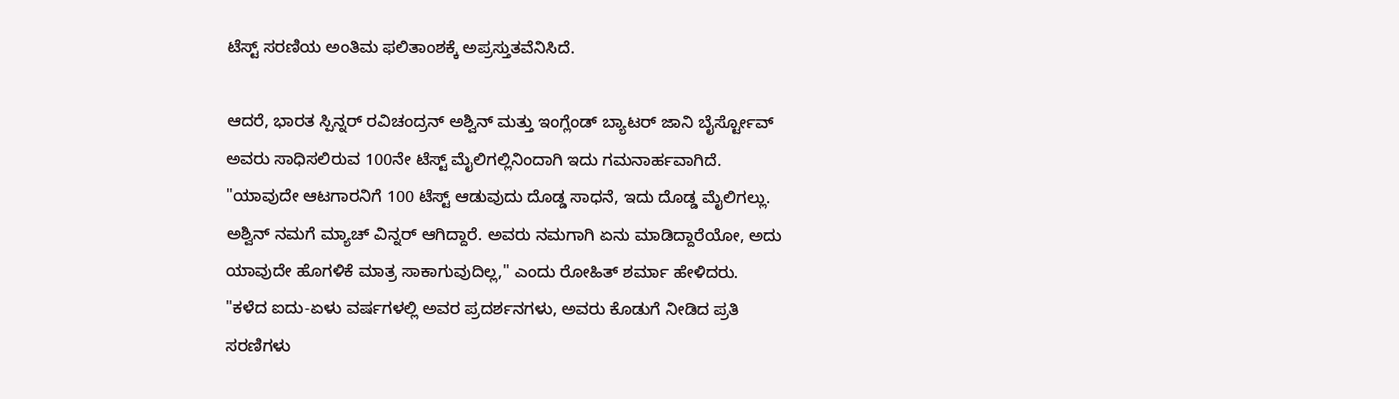ಟೆಸ್ಟ್ ಸರಣಿಯ ಅಂತಿಮ ಫಲಿತಾಂಶಕ್ಕೆ ಅಪ್ರಸ್ತುತವೆನಿಸಿದೆ.

ಆದರೆ, ಭಾರತ ಸ್ಪಿನ್ನರ್ ರವಿಚಂದ್ರನ್ ಅಶ್ವಿನ್ ಮತ್ತು ಇಂಗ್ಲೆಂಡ್ ಬ್ಯಾಟರ್ ಜಾನಿ ಬೈರ್ಸ್ಟೋವ್ ಅವರು ಸಾಧಿಸಲಿರುವ 100ನೇ ಟೆಸ್ಟ್ ಮೈಲಿಗಲ್ಲಿನಿಂದಾಗಿ ಇದು ಗಮನಾರ್ಹವಾಗಿದೆ.
"ಯಾವುದೇ ಆಟಗಾರನಿಗೆ 100 ಟೆಸ್ಟ್ ಆಡುವುದು ದೊಡ್ಡ ಸಾಧನೆ, ಇದು ದೊಡ್ಡ ಮೈಲಿಗಲ್ಲು. ಅಶ್ವಿನ್ ನಮಗೆ ಮ್ಯಾಚ್ ವಿನ್ನರ್ ಆಗಿದ್ದಾರೆ. ಅವರು ನಮಗಾಗಿ ಏನು ಮಾಡಿದ್ದಾರೆಯೋ, ಅದು ಯಾವುದೇ ಹೊಗಳಿಕೆ ಮಾತ್ರ ಸಾಕಾಗುವುದಿಲ್ಲ," ಎಂದು ರೋಹಿತ್ ಶರ್ಮಾ ಹೇಳಿದರು.
"ಕಳೆದ ಐದು-ಏಳು ವರ್ಷಗಳಲ್ಲಿ ಅವರ ಪ್ರದರ್ಶನಗಳು, ಅವರು ಕೊಡುಗೆ ನೀಡಿದ ಪ್ರತಿ ಸರಣಿಗಳು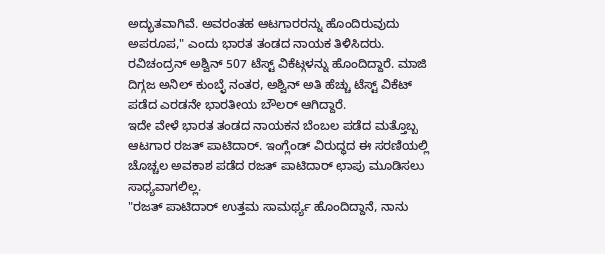ಅದ್ಭುತವಾಗಿವೆ. ಅವರಂತಹ ಆಟಗಾರರನ್ನು ಹೊಂದಿರುವುದು ಅಪರೂಪ," ಎಂದು ಭಾರತ ತಂಡದ ನಾಯಕ ತಿಳಿಸಿದರು.
ರವಿಚಂದ್ರನ್ ಅಶ್ವಿನ್ 507 ಟೆಸ್ಟ್ ವಿಕೆಟ್ಗಳನ್ನು ಹೊಂದಿದ್ದಾರೆ. ಮಾಜಿ ದಿಗ್ಗಜ ಅನಿಲ್ ಕುಂಬ್ಳೆ ನಂತರ, ಅಶ್ವಿನ್ ಅತಿ ಹೆಚ್ಚು ಟೆಸ್ಟ್ ವಿಕೆಟ್ ಪಡೆದ ಎರಡನೇ ಭಾರತೀಯ ಬೌಲರ್ ಆಗಿದ್ದಾರೆ.
ಇದೇ ವೇಳೆ ಭಾರತ ತಂಡದ ನಾಯಕನ ಬೆಂಬಲ ಪಡೆದ ಮತ್ತೊಬ್ಬ ಆಟಗಾರ ರಜತ್ ಪಾಟಿದಾರ್. ಇಂಗ್ಲೆಂಡ್ ವಿರುದ್ಧದ ಈ ಸರಣಿಯಲ್ಲಿ ಚೊಚ್ಚಲ ಅವಕಾಶ ಪಡೆದ ರಜತ್ ಪಾಟಿದಾರ್ ಛಾಪು ಮೂಡಿಸಲು ಸಾಧ್ಯವಾಗಲಿಲ್ಲ.
"ರಜತ್ ಪಾಟಿದಾರ್ ಉತ್ತಮ ಸಾಮರ್ಥ್ಯ ಹೊಂದಿದ್ದಾನೆ, ನಾನು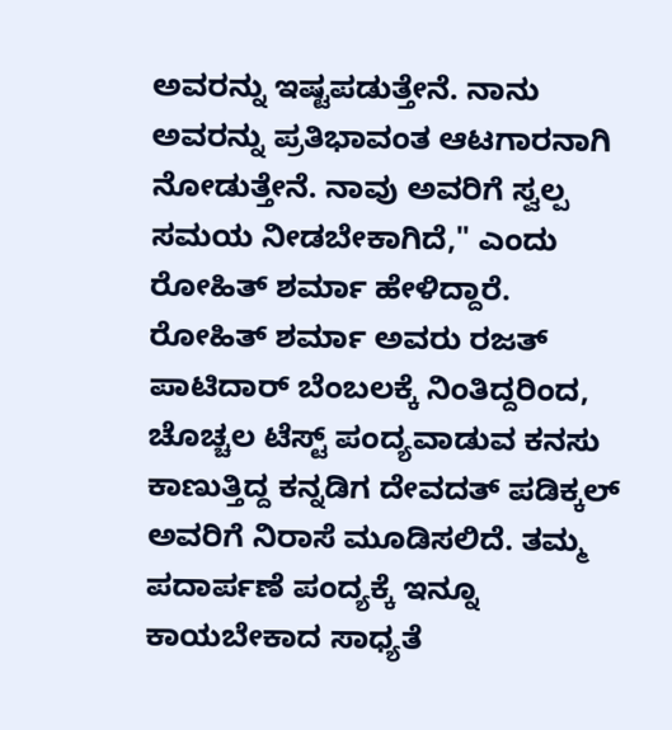ಅವರನ್ನು ಇಷ್ಟಪಡುತ್ತೇನೆ. ನಾನು ಅವರನ್ನು ಪ್ರತಿಭಾವಂತ ಆಟಗಾರನಾಗಿ ನೋಡುತ್ತೇನೆ. ನಾವು ಅವರಿಗೆ ಸ್ವಲ್ಪ ಸಮಯ ನೀಡಬೇಕಾಗಿದೆ," ಎಂದು ರೋಹಿತ್ ಶರ್ಮಾ ಹೇಳಿದ್ದಾರೆ.
ರೋಹಿತ್ ಶರ್ಮಾ ಅವರು ರಜತ್ ಪಾಟಿದಾರ್ ಬೆಂಬಲಕ್ಕೆ ನಿಂತಿದ್ದರಿಂದ, ಚೊಚ್ಚಲ ಟೆಸ್ಟ್ ಪಂದ್ಯವಾಡುವ ಕನಸು ಕಾಣುತ್ತಿದ್ದ ಕನ್ನಡಿಗ ದೇವದತ್ ಪಡಿಕ್ಕಲ್ ಅವರಿಗೆ ನಿರಾಸೆ ಮೂಡಿಸಲಿದೆ. ತಮ್ಮ ಪದಾರ್ಪಣೆ ಪಂದ್ಯಕ್ಕೆ ಇನ್ನೂ ಕಾಯಬೇಕಾದ ಸಾಧ್ಯತೆ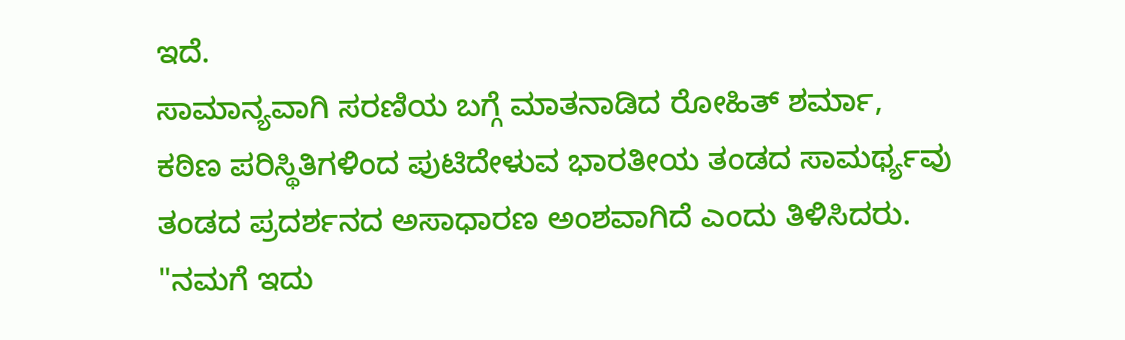ಇದೆ.
ಸಾಮಾನ್ಯವಾಗಿ ಸರಣಿಯ ಬಗ್ಗೆ ಮಾತನಾಡಿದ ರೋಹಿತ್ ಶರ್ಮಾ, ಕಠಿಣ ಪರಿಸ್ಥಿತಿಗಳಿಂದ ಪುಟಿದೇಳುವ ಭಾರತೀಯ ತಂಡದ ಸಾಮರ್ಥ್ಯವು ತಂಡದ ಪ್ರದರ್ಶನದ ಅಸಾಧಾರಣ ಅಂಶವಾಗಿದೆ ಎಂದು ತಿಳಿಸಿದರು.
"ನಮಗೆ ಇದು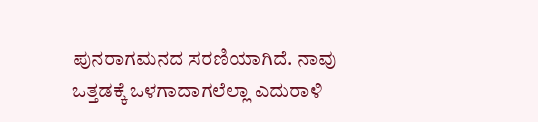ಪುನರಾಗಮನದ ಸರಣಿಯಾಗಿದೆ. ನಾವು ಒತ್ತಡಕ್ಕೆ ಒಳಗಾದಾಗಲೆಲ್ಲಾ ಎದುರಾಳಿ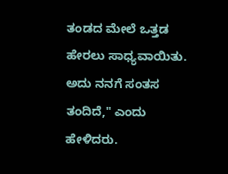ತಂಡದ ಮೇಲೆ ಒತ್ತಡ ಹೇರಲು ಸಾಧ್ಯವಾಯಿತು. ಅದು ನನಗೆ ಸಂತಸ ತಂದಿದೆ," ಎಂದು ಹೇಳಿದರು.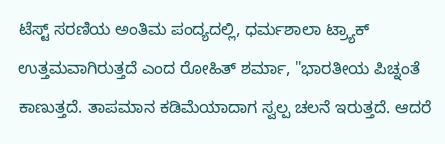ಟೆಸ್ಟ್ ಸರಣಿಯ ಅಂತಿಮ ಪಂದ್ಯದಲ್ಲಿ, ಧರ್ಮಶಾಲಾ ಟ್ರ್ಯಾಕ್ ಉತ್ತಮವಾಗಿರುತ್ತದೆ ಎಂದ ರೋಹಿತ್ ಶರ್ಮಾ, "ಭಾರತೀಯ ಪಿಚ್ನಂತೆ ಕಾಣುತ್ತದೆ. ತಾಪಮಾನ ಕಡಿಮೆಯಾದಾಗ ಸ್ವಲ್ಪ ಚಲನೆ ಇರುತ್ತದೆ. ಆದರೆ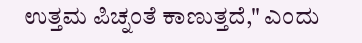ಉತ್ತಮ ಪಿಚ್ನಂತೆ ಕಾಣುತ್ತದೆ," ಎಂದು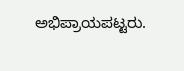ಅಭಿಪ್ರಾಯಪಟ್ಟರು.